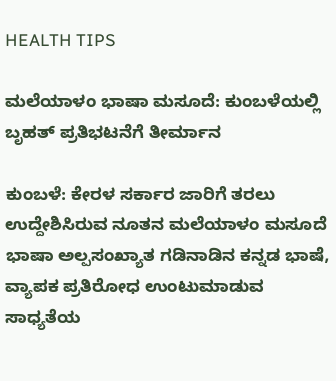HEALTH TIPS

ಮಲೆಯಾಳಂ ಭಾಷಾ ಮಸೂದೆ: ಕುಂಬಳೆಯಲ್ಲಿ ಬೃಹತ್ ಪ್ರತಿಭಟನೆಗೆ ತೀರ್ಮಾನ

ಕುಂಬಳೆ: ಕೇರಳ ಸರ್ಕಾರ ಜಾರಿಗೆ ತರಲು ಉದ್ದೇಶಿಸಿರುವ ನೂತನ ಮಲೆಯಾಳಂ ಮಸೂದೆ ಭಾಷಾ ಅಲ್ಪಸಂಖ್ಯಾತ ಗಡಿನಾಡಿನ ಕನ್ನಡ ಭಾಷೆ, ವ್ಯಾಪಕ ಪ್ರತಿರೋಧ ಉಂಟುಮಾಡುವ ಸಾಧ್ಯತೆಯ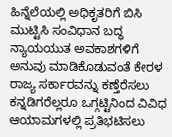ಹಿನ್ನೆಲೆಯಲ್ಲಿ ಅಧಿಕೃತರಿಗೆ ಬಿಸಿ ಮುಟ್ಟಿಸಿ ಸಂವಿಧಾನ ಬದ್ಧ ನ್ಯಾಯಯುತ ಅವಕಾಶಗಳಿಗೆ ಅನುವು ಮಾಡಿಕೊಡುವಂತೆ ಕೇರಳ ರಾಜ್ಯ ಸರ್ಕಾರವನ್ನು ಕಣ್ತೆರೆಸಲು ಕನ್ನಡಿಗರೆಲ್ಲರೂ ಒಗ್ಗಟ್ಟಿನಿಂದ ವಿವಿಧ ಆಯಾಮಗಳಲ್ಲಿ ಪ್ರತಿಭಟಿಸಲು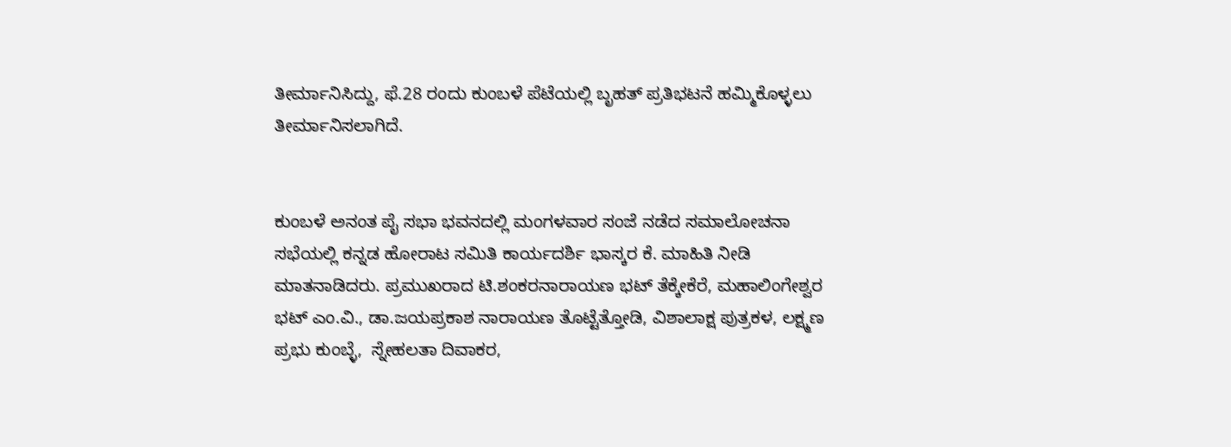ತೀರ್ಮಾನಿಸಿದ್ದು, ಫೆ.28 ರಂದು ಕುಂಬಳೆ ಪೆಟೆಯಲ್ಲಿ ಬೃಹತ್ ಪ್ರತಿಭಟನೆ ಹಮ್ಮಿಕೊಳ್ಳಲು ತೀರ್ಮಾನಿಸಲಾಗಿದೆ.


ಕುಂಬಳೆ ಅನಂತ ಪೈ ಸಭಾ ಭವನದಲ್ಲಿ ಮಂಗಳವಾರ ಸಂಜೆ ನಡೆದ ಸಮಾಲೋಚನಾ ಸಭೆಯಲ್ಲಿ ಕನ್ನಡ ಹೋರಾಟ ಸಮಿತಿ ಕಾರ್ಯದರ್ಶಿ ಭಾಸ್ಕರ ಕೆ. ಮಾಹಿತಿ ನೀಡಿ ಮಾತನಾಡಿದರು. ಪ್ರಮುಖರಾದ ಟಿ.ಶಂಕರನಾರಾಯಣ ಭಟ್ ತೆಕ್ಕೇಕೆರೆ, ಮಹಾಲಿಂಗೇಶ್ವರ ಭಟ್ ಎಂ.ವಿ., ಡಾ.ಜಯಪ್ರಕಾಶ ನಾರಾಯಣ ತೊಟ್ಟೆತ್ತೋಡಿ, ವಿಶಾಲಾಕ್ಷ ಪುತ್ರಕಳ, ಲಕ್ಷ್ಮಣ ಪ್ರಭು ಕುಂಬ್ಳೆ,  ಸ್ನೇಹಲತಾ ದಿವಾಕರ,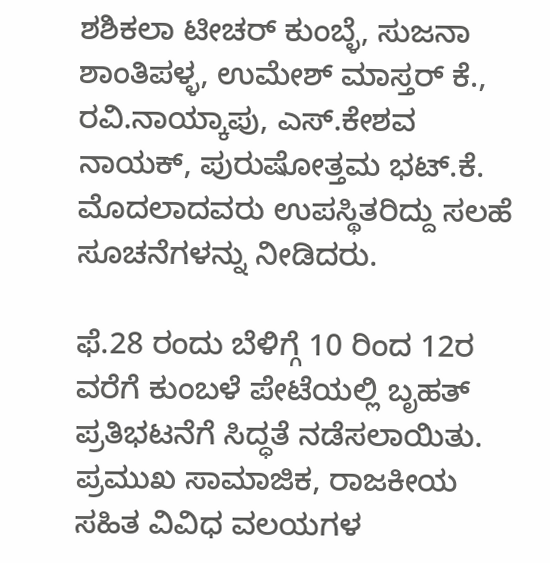ಶಶಿಕಲಾ ಟೀಚರ್ ಕುಂಬ್ಳೆ, ಸುಜನಾ ಶಾಂತಿಪಳ್ಳ, ಉಮೇಶ್ ಮಾಸ್ತರ್ ಕೆ., ರವಿ.ನಾಯ್ಕಾಪು, ಎಸ್.ಕೇಶವ ನಾಯಕ್, ಪುರುಷೋತ್ತಮ ಭಟ್.ಕೆ. ಮೊದಲಾದವರು ಉಪಸ್ಥಿತರಿದ್ದು ಸಲಹೆ ಸೂಚನೆಗಳನ್ನು ನೀಡಿದರು.

ಫೆ.28 ರಂದು ಬೆಳಿಗ್ಗೆ 10 ರಿಂದ 12ರ ವರೆಗೆ ಕುಂಬಳೆ ಪೇಟೆಯಲ್ಲಿ ಬೃಹತ್ ಪ್ರತಿಭಟನೆಗೆ ಸಿದ್ಧತೆ ನಡೆಸಲಾಯಿತು. ಪ್ರಮುಖ ಸಾಮಾಜಿಕ, ರಾಜಕೀಯ ಸಹಿತ ವಿವಿಧ ವಲಯಗಳ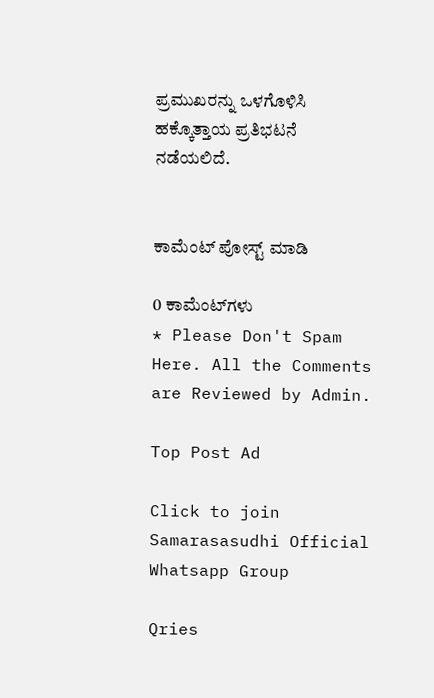ಪ್ರಮುಖರನ್ನು ಒಳಗೊಳಿಸಿ ಹಕ್ಕೊತ್ತಾಯ ಪ್ರತಿಭಟನೆ ನಡೆಯಲಿದೆ.


ಕಾಮೆಂಟ್‌‌ ಪೋಸ್ಟ್‌ ಮಾಡಿ

0 ಕಾಮೆಂಟ್‌ಗಳು
* Please Don't Spam Here. All the Comments are Reviewed by Admin.

Top Post Ad

Click to join Samarasasudhi Official Whatsapp Group

Qries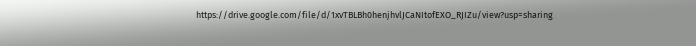https://drive.google.com/file/d/1xvTBLBh0henjhvlJCaNItofEXO_RJIZu/view?usp=sharing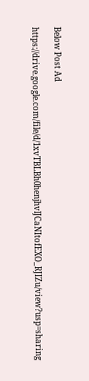Below Post Ad

https://drive.google.com/file/d/1xvTBLBh0henjhvlJCaNItofEXO_RJIZu/view?usp=sharing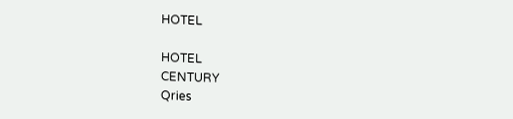HOTEL

HOTEL
CENTURY
Qries